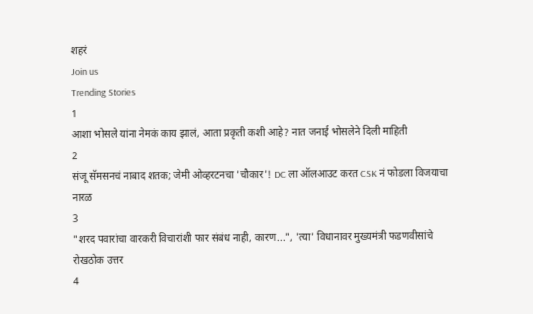शहरं
Join us
Trending Stories
1
आशा भोसले यांना नेमकं काय झालं, आता प्रकृती कशी आहे? नात जनाई भोसलेने दिली माहिती
2
संजू सॅमसनचं नाबाद शतक; जेमी ओव्हरटनचा 'चौकार'! DC ला ऑलआउट करत CSK नं फोडला विजयाचा नारळ
3
"शरद पवारांचा वारकरी विचारांशी फार संबंध नाही, कारण...", 'त्या' विधानावर मुख्यमंत्री फडणवीसांचे रोखठोक उत्तर
4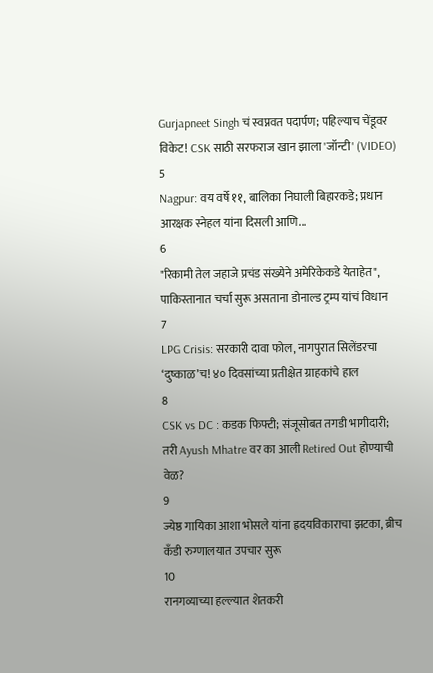Gurjapneet Singh चं स्वप्नवत पदार्पण; पहिल्याच चेंडूवर विकेट! CSK साठी सरफराज खान झाला 'जॉन्टी' (VIDEO)
5
Nagpur: वय वर्षे ११, बालिका निघाली बिहारकडे; प्रधान आरक्षक स्नेहल यांना दिसली आणि...
6
"रिकामी तेल जहाजे प्रचंड संख्येने अमेरिकेकडे येताहेत", पाकिस्तानात चर्चा सुरू असताना डोनाल्ड ट्रम्प यांचं विधान
7
LPG Crisis: सरकारी दावा फोल, नागपुरात सिलेंडरचा ‘दुष्काळ’च! ४० दिवसांच्या प्रतीक्षेत ग्राहकांचे हाल
8
CSK vs DC : कडक फिफ्टी; संजूसोबत तगडी भागीदारी; तरी Ayush Mhatre वर का आली Retired Out होण्याची वेळ?
9
ज्येष्ठ गायिका आशा भोसले यांना ह्रदयविकाराचा झटका, ब्रीच कँडी रुग्णालयात उपचार सुरू
10
रानगव्याच्या हल्ल्यात शेतकरी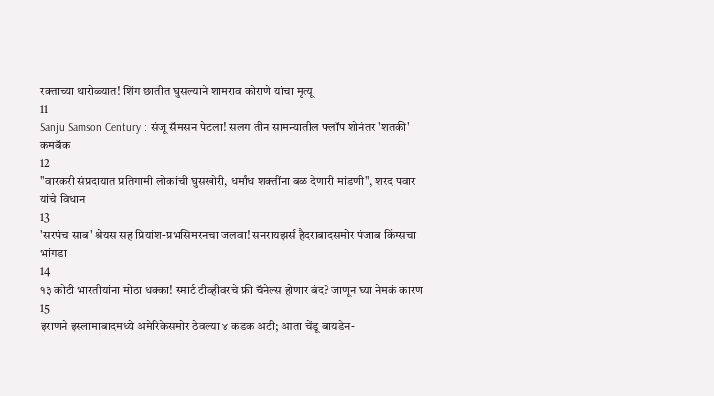रक्ताच्या थारोळ्यात! शिंग छातीत घुसल्याने शामराव कोराणे यांचा मृत्यू
11
Sanju Samson Century : संजू सॅमसन पेटला! सलग तीन सामन्यातील फ्लॉप शोनंतर 'शतकी' कमबॅक
12
"वारकरी संप्रदायात प्रतिगामी लोकांची घुसखोरी, धर्मांध शक्तींना बळ देणारी मांडणी", शरद पवार यांचे विधान
13
'सरपंच साब' श्रेयस सह प्रियांश-प्रभसिमरनचा जलवा! सनरायझर्स हैदराबादसमोर पंजाब किंग्सचा भांगडा
14
१३ कोटी भारतीयांना मोठा धक्का! स्मार्ट टीव्हीवरचे फ्री चॅनेल्स होणार बंद? जाणून घ्या नेमकं कारण
15
इराणने इस्लामाबादमध्ये अमेरिकेसमोर ठेवल्या ४ कडक अटी; आता चेंडू बायडेन-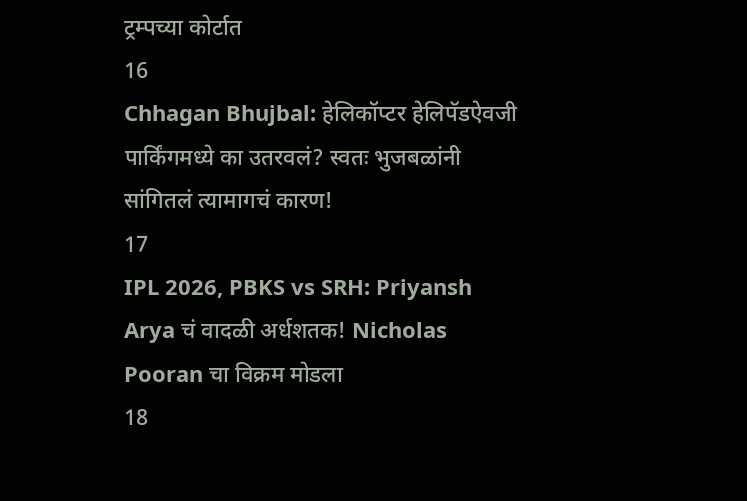ट्रम्पच्या कोर्टात
16
Chhagan Bhujbal: हेलिकॉप्टर हेलिपॅडऐवजी पार्किंगमध्ये का उतरवलं? स्वतः भुजबळांनी सांगितलं त्यामागचं कारण!
17
IPL 2026, PBKS vs SRH: Priyansh Arya चं वादळी अर्धशतक! Nicholas Pooran चा विक्रम मोडला
18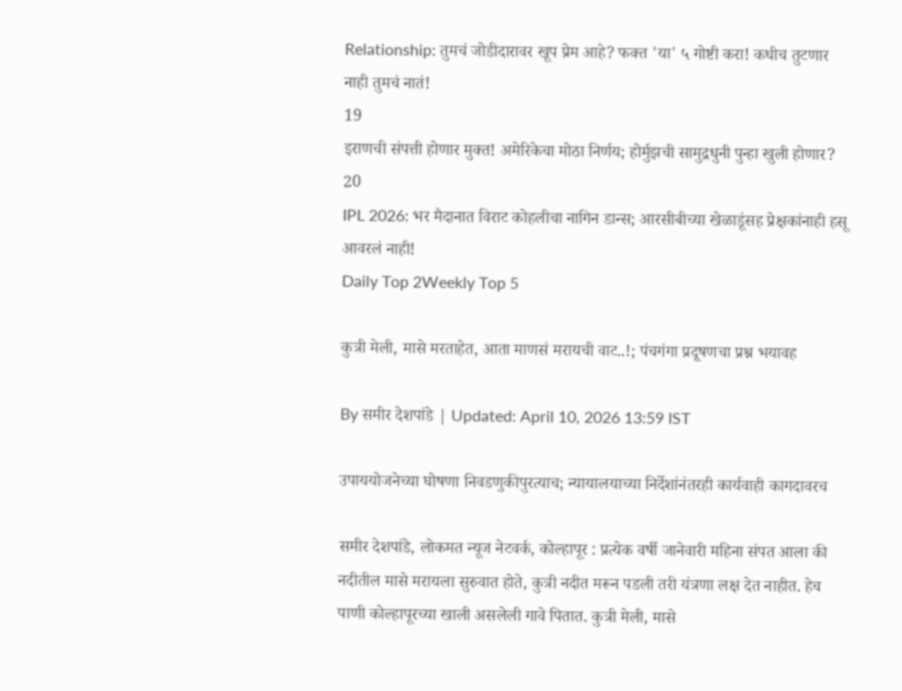Relationship: तुमचं जोडीदारावर खूप प्रेम आहे? फक्त 'या' ५ गोष्टी करा! कधीच तुटणार नाही तुमचं नातं!
19
इराणची संपत्ती होणार मुक्त! अमेरिकेचा मोठा निर्णय; होर्मुझची सामुद्रधुनी पुन्हा खुली होणार?
20
IPL 2026: भर मैदानात विराट कोहलीचा नागिन डान्स; आरसीबीच्या खेळाडूंसह प्रेक्षकांनाही हसू आवरलं नाही!
Daily Top 2Weekly Top 5

कुत्री मेली, मासे मरताहेत, आता माणसं मरायची वाट..!; पंचगंगा प्रदूषणचा प्रश्न भयावह

By समीर देशपांडे | Updated: April 10, 2026 13:59 IST

उपाययोजनेच्या घोषणा निवडणुकीपुरत्याच; न्यायालयाच्या निर्देशांनंतरही कार्यवाही कागदावरच

समीर देशपांडे, लोकमत न्यूज नेटवर्क, कोल्हापूर : प्रत्येक वर्षी जानेवारी महिना संपत आला की नदीतील मासे मरायला सुरुवात होते, कुत्री नदीत मरून पडली तरी यंत्रणा लक्ष देत नाहीत. हेच पाणी कोल्हापूरच्या खाली असलेली गावे पितात. कुत्री मेली, मासे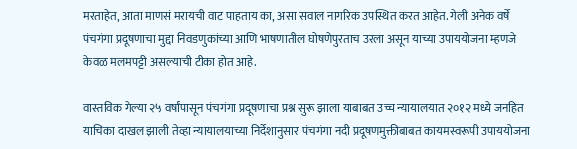मरताहेत, आता माणसं मरायची वाट पाहताय का, असा सवाल नागरिक उपस्थित करत आहेत. गेली अनेक वर्षे पंचगंगा प्रदूषणाचा मुद्दा निवडणुकांच्या आणि भाषणातील घोषणेपुरताच उरला असून याच्या उपाययोजना म्हणजे केवळ मलमपट्टी असल्याची टीका होत आहे.

वास्तविक गेल्या २५ वर्षांपासून पंचगंगा प्रदूषणाचा प्रश्न सुरू झाला याबाबत उच्च न्यायालयात २०१२ मध्ये जनहित याचिका दाखल झाली तेव्हा न्यायालयाच्या निर्देशानुसार पंचगंगा नदी प्रदूषणमुक्तीबाबत कायमस्वरूपी उपाययोजना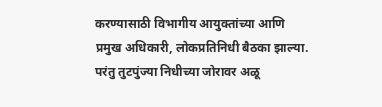करण्यासाठी विभागीय आयुक्तांच्या आणि प्रमुख अधिकारी, लोकप्रतिनिधी बैठका झाल्या. परंतु तुटपुंज्या निधीच्या जोरावर अळू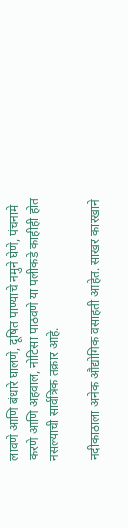लावणे आणि बंधारे घालणे, दूषित पाण्याचे नमुने घेणे, पंचनामे करणे आणि अहवाल, नोटिसा पाठवणे या पलीकडे काहीही होत नसल्याची सार्वत्रिक तक्रार आहे.

नदीकाठाला अनेक औद्योगिक वसाहती आहेत. साखर कारखाने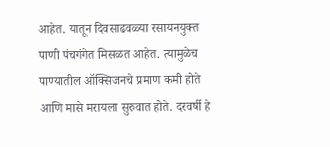आहेत. यातून दिवसाढवळ्या रसायनयुक्त पाणी पंचगंगेत मिसळत आहेत. त्यामुळेच पाण्यातील ऑक्सिजनचे प्रमाण कमी होते आणि मासे मरायला सुरुवात होते. दरवर्षी हे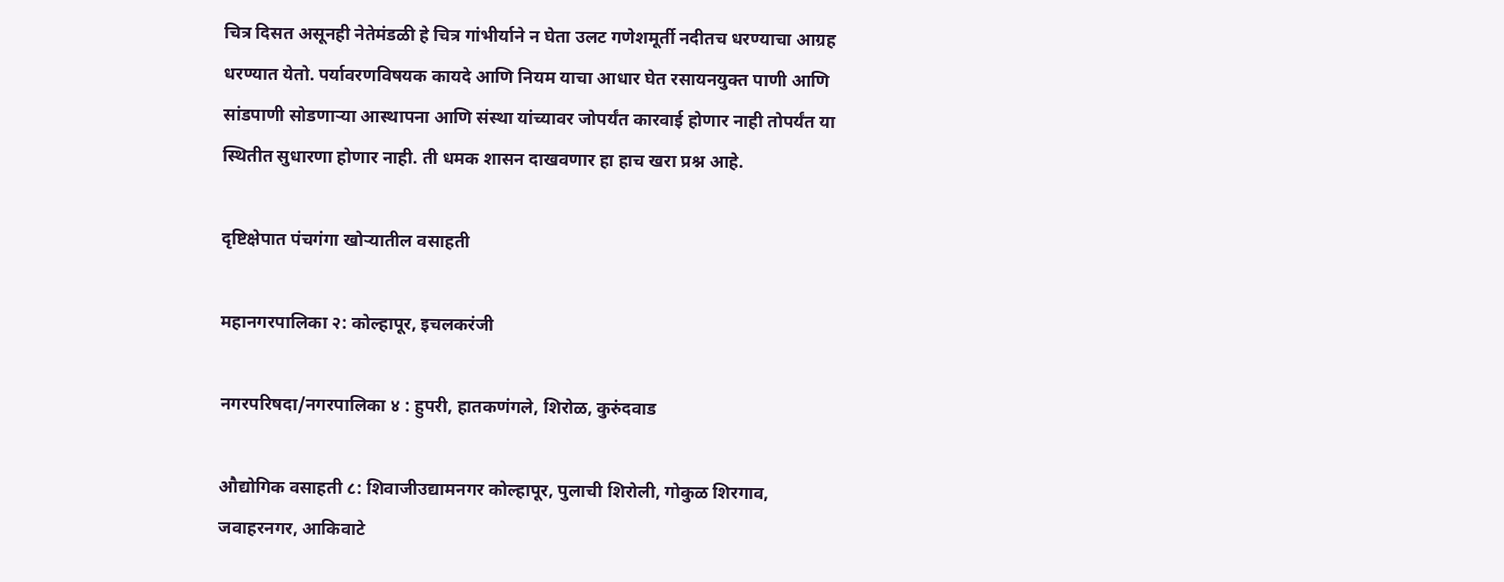चित्र दिसत असूनही नेतेमंडळी हे चित्र गांभीर्याने न घेता उलट गणेशमूर्ती नदीतच धरण्याचा आग्रह धरण्यात येतो. पर्यावरणविषयक कायदे आणि नियम याचा आधार घेत रसायनयुक्त पाणी आणि सांडपाणी सोडणाऱ्या आस्थापना आणि संस्था यांच्यावर जोपर्यंत कारवाई होणार नाही तोपर्यंत या स्थितीत सुधारणा होणार नाही. ती धमक शासन दाखवणार हा हाच खरा प्रश्न आहे.

दृष्टिक्षेपात पंचगंगा खोऱ्यातील वसाहती

महानगरपालिका २: कोल्हापूर, इचलकरंजी

नगरपरिषदा/नगरपालिका ४ : हुपरी, हातकणंगले, शिरोळ, कुरुंदवाड

औद्योगिक वसाहती ८: शिवाजीउद्यामनगर कोल्हापूर, पुलाची शिरोली, गोकुळ शिरगाव, जवाहरनगर, आकिवाटे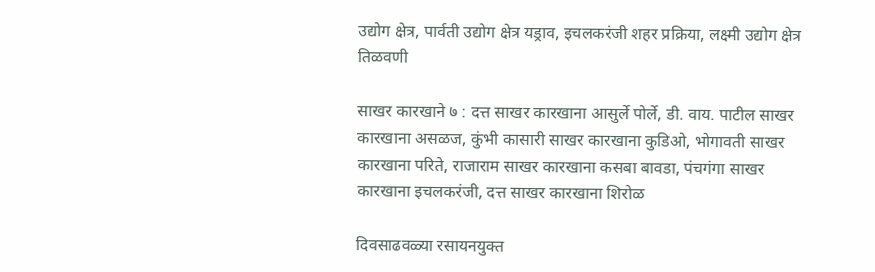उद्योग क्षेत्र, पार्वती उद्योग क्षेत्र यड्राव, इचलकरंजी शहर प्रक्रिया, लक्ष्मी उद्योग क्षेत्र तिळवणी

साखर कारखाने ७ : दत्त साखर कारखाना आसुर्ले पोर्ले, डी. वाय. पाटील साखर कारखाना असळज, कुंभी कासारी साखर कारखाना कुडिओ, भोगावती साखर कारखाना परिते, राजाराम साखर कारखाना कसबा बावडा, पंचगंगा साखर कारखाना इचलकरंजी, दत्त साखर कारखाना शिरोळ

दिवसाढवळ्या रसायनयुक्त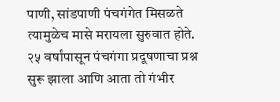पाणी, सांडपाणी पंचगंगेत मिसळते त्यामुळेच मासे मरायला सुरुवात होते. २५ वर्षांपासून पंचगंगा प्रदूषणाचा प्रश्न सुरू झाला आणि आता तो गंभीर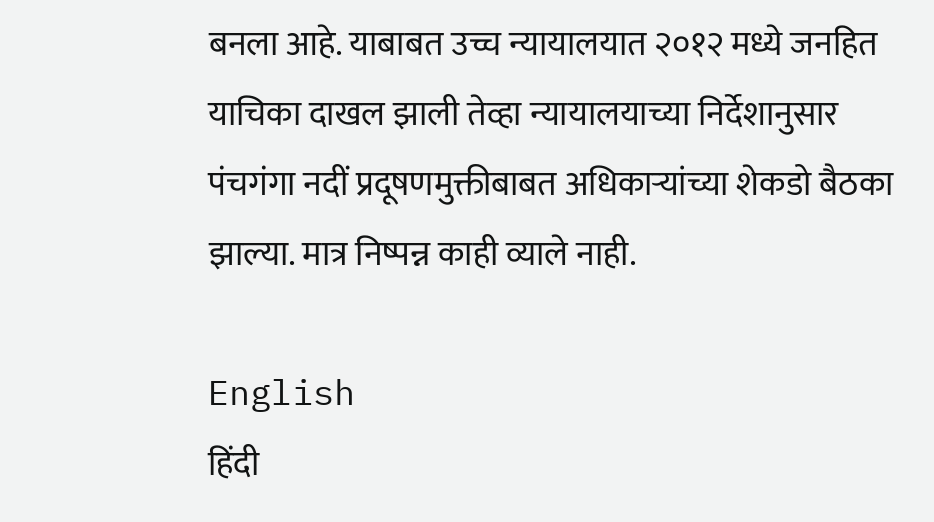बनला आहे. याबाबत उच्च न्यायालयात २०१२ मध्ये जनहित याचिका दाखल झाली तेव्हा न्यायालयाच्या निर्देशानुसार पंचगंगा नदीं प्रदूषणमुक्तीबाबत अधिकाऱ्यांच्या शेकडो बैठका झाल्या. मात्र निष्पन्न काही व्याले नाही.

English
हिंदी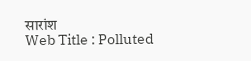सारांश
Web Title : Polluted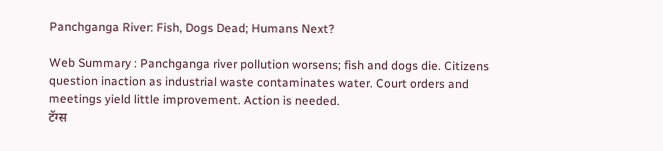Panchganga River: Fish, Dogs Dead; Humans Next?

Web Summary : Panchganga river pollution worsens; fish and dogs die. Citizens question inaction as industrial waste contaminates water. Court orders and meetings yield little improvement. Action is needed.
टॅग्स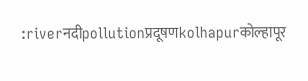:riverनदीpollutionप्रदूषणkolhapurकोल्हापूर